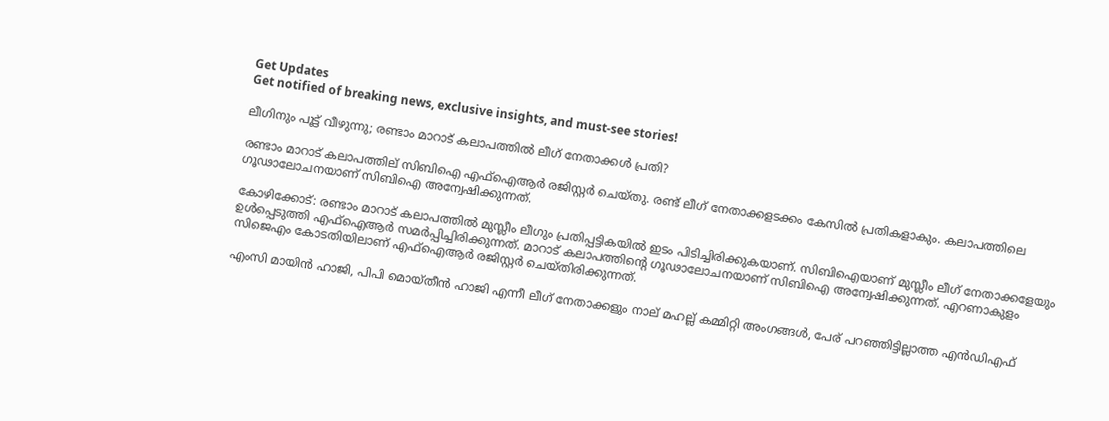Get Updates
Get notified of breaking news, exclusive insights, and must-see stories!

ലീഗിനും പൂട്ട് വീഴുന്നു; രണ്ടാം മാറാട് കലാപത്തില്‍ ലീഗ് നേതാക്കള്‍ പ്രതി?

രണ്ടാം മാറാട് കലാപത്തില് സിബിഐ എഫ്‌ഐആര്‍ രജിസ്റ്റര്‍ ചെയ്തു. രണ്ട് ലീഗ് നേതാക്കളടക്കം കേസില്‍ പ്രതികളാകും. കലാപത്തിലെ ഗൂഢാലോചനയാണ് സിബിഐ അന്വേഷിക്കുന്നത്.

കോഴിക്കോട്: രണ്ടാം മാറാട് കലാപത്തില്‍ മുസ്ലീം ലീഗും പ്രതിപ്പട്ടികയില്‍ ഇടം പിടിച്ചിരിക്കുകയാണ്. സിബിഐയാണ് മുസ്ലീം ലീഗ് നേതാക്കളേയും ഉള്‍പ്പെടുത്തി എഫ്‌ഐആര്‍ സമര്‍പ്പിച്ചിരിക്കുന്നത്. മാറാട് കലാപത്തിന്റെ ഗൂഢാലോചനയാണ് സിബിഐ അന്വേഷിക്കുന്നത്. എറണാകുളം സിജെഎം കോടതിയിലാണ് എഫ്‌ഐആര്‍ രജിസ്റ്റര്‍ ചെയ്തിരിക്കുന്നത്.

എംസി മായിന്‍ ഹാജി, പിപി മൊയ്തീന്‍ ഹാജി എന്നീ ലീഗ് നേതാക്കളും നാല് മഹല്ല് കമ്മിറ്റി അംഗങ്ങള്‍, പേര് പറഞ്ഞിട്ടില്ലാത്ത എന്‍ഡിഎഫ്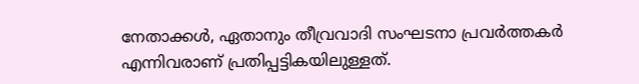നേതാക്കള്‍, ഏതാനും തീവ്രവാദി സംഘടനാ പ്രവര്‍ത്തകര്‍ എന്നിവരാണ് പ്രതിപ്പട്ടികയിലുള്ളത്.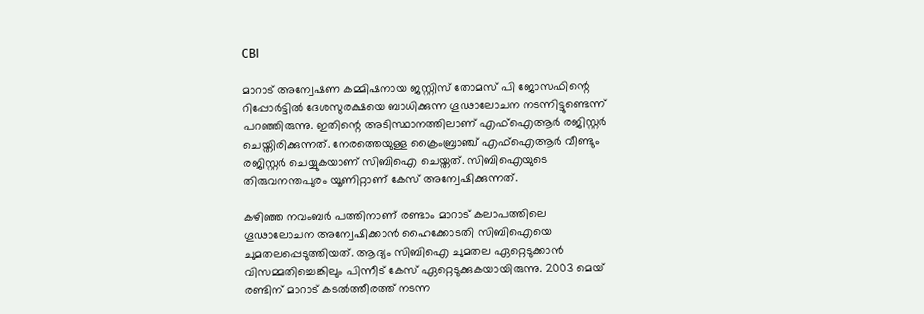CBI

മാറാട് അന്വേഷണ കമ്മിഷനായ ജസ്റ്റിസ് തോമസ് പി ജോസഫിന്റെ റിപ്പോര്‍ട്ടില്‍ ദേശസുരക്ഷയെ ബാധിക്കുന്ന ഗൂഢാലോചന നടന്നിട്ടുണ്ടെന്ന് പറഞ്ഞിരുന്നു. ഇതിന്റെ അടിസ്ഥാനത്തിലാണ് എഫ്‌ഐആര്‍ രജിസ്റ്റര്‍ ചെയ്തിരിക്കുന്നത്. നേരത്തെയുള്ള ക്രൈംബ്രാഞ്ച് എഫ്‌ഐആര്‍ വീണ്ടും രജിസ്റ്റര്‍ ചെയ്യുകയാണ് സിബിഐ ചെയ്തത്. സിബിഐയുടെ തിരുവനന്തപുരം യൂണിറ്റാണ് കേസ് അന്വേഷിക്കുന്നത്.

കഴിഞ്ഞ നവംബര്‍ പത്തിനാണ് രണ്ടാം മാറാട് കലാപത്തിലെ ഗൂഢാലോചന അന്വേഷിക്കാന്‍ ഹൈക്കോടതി സിബിഐയെ ചുമതലപ്പെടുത്തിയത്. ആദ്യം സിബിഐ ചുമതല ഏറ്റെടുക്കാന്‍ വിസമ്മതിച്ചെങ്കിലും പിന്നീട് കേസ് ഏറ്റെടുക്കുകയായിരുന്നു. 2003 മെയ് രണ്ടിന് മാറാട് കടല്‍ത്തീരത്ത് നടന്ന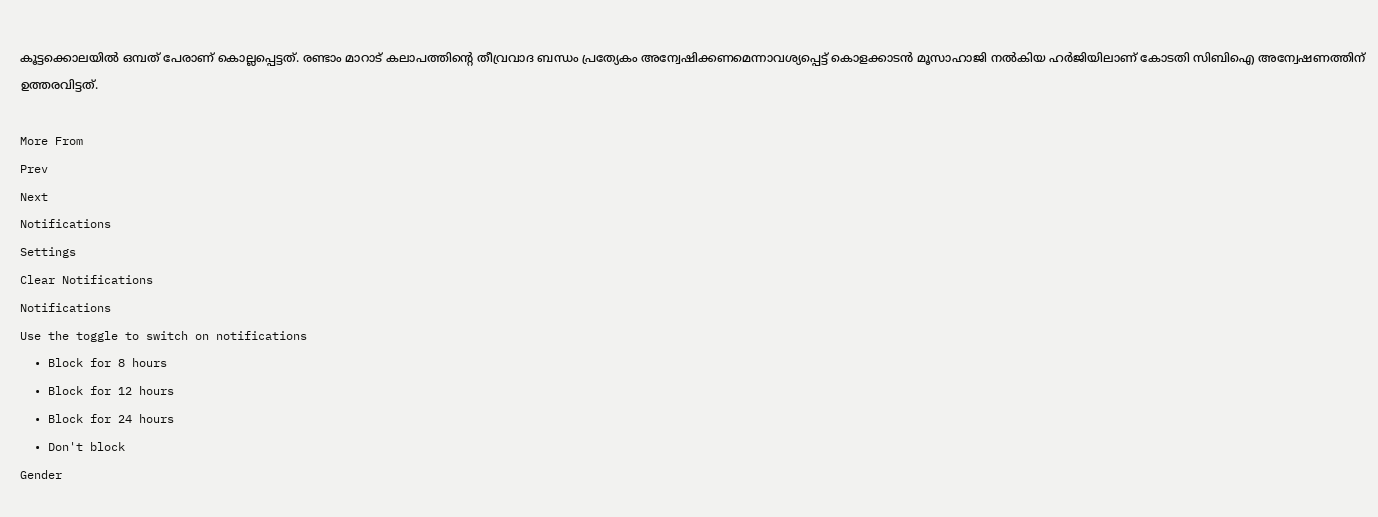കൂട്ടക്കൊലയില്‍ ഒമ്പത് പേരാണ് കൊല്ലപ്പെട്ടത്. രണ്ടാം മാറാട് കലാപത്തിന്റെ തീവ്രവാദ ബന്ധം പ്രത്യേകം അന്വേഷിക്കണമെന്നാവശ്യപ്പെട്ട് കൊളക്കാടന്‍ മൂസാഹാജി നല്‍കിയ ഹര്‍ജിയിലാണ് കോടതി സിബിഐ അന്വേഷണത്തിന് ഉത്തരവിട്ടത്.

More From
Prev
Next
Notifications
Settings
Clear Notifications
Notifications
Use the toggle to switch on notifications
  • Block for 8 hours
  • Block for 12 hours
  • Block for 24 hours
  • Don't block
Gender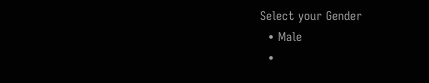Select your Gender
  • Male
  •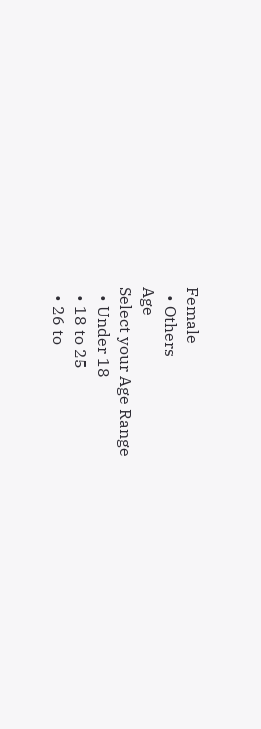Female
  • Others
Age
Select your Age Range
  • Under 18
  • 18 to 25
  • 26 to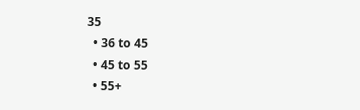35
  • 36 to 45
  • 45 to 55
  • 55+